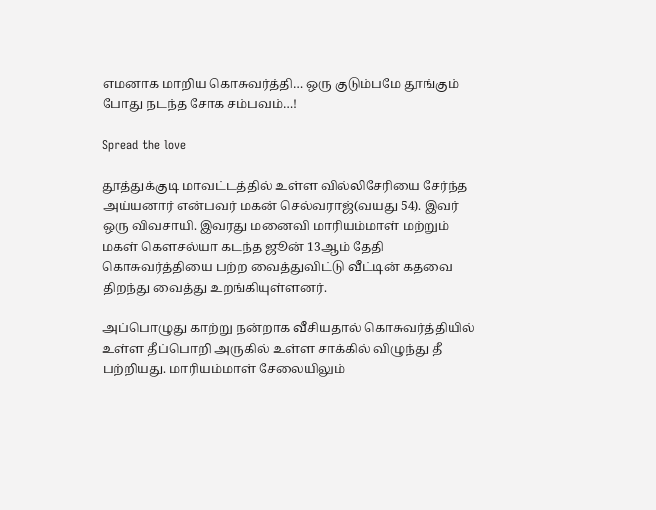எமனாக மாறிய கொசுவர்த்தி… ஒரு குடும்பமே தூங்கும் போது நடந்த சோக சம்பவம்…!

Spread the love

தூத்துக்குடி மாவட்டத்தில் உள்ள வில்லிசேரியை சேர்ந்த அய்யனார் என்பவர் மகன் செல்வராஜ்(வயது 54). இவர் ஒரு விவசாயி. இவரது மனைவி மாரியம்மாள் மற்றும் மகள் கௌசல்யா கடந்த ஜூன் 13ஆம் தேதி கொசுவர்த்தியை பற்ற வைத்துவிட்டு வீட்டின் கதவை திறந்து வைத்து உறங்கியுள்ளனர்.

அப்பொழுது காற்று நன்றாக வீசியதால் கொசுவர்த்தியில்  உள்ள தீப்பொறி அருகில் உள்ள சாக்கில் விழுந்து தீ பற்றியது. மாரியம்மாள் சேலையிலும்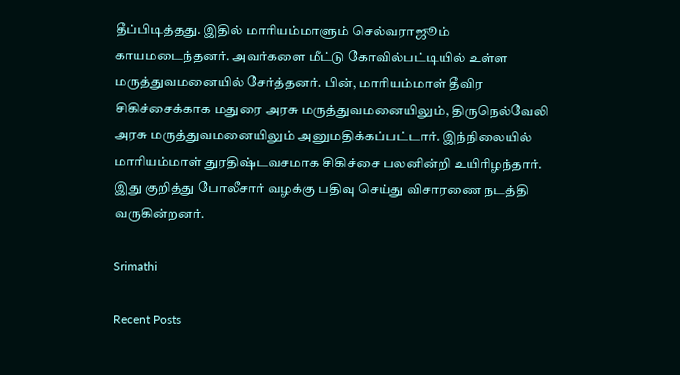தீப்பிடித்தது. இதில் மாரியம்மாளும் செல்வராஜூம் காயமடைந்தனர். அவர்களை மீட்டு கோவில்பட்டியில் உள்ள மருத்துவமனையில் சேர்த்தனர். பின், மாரியம்மாள் தீவிர சிகிச்சைக்காக மதுரை அரசு மருத்துவமனையிலும், திருநெல்வேலி அரசு மருத்துவமனையிலும் அனுமதிக்கப்பட்டார். இந்நிலையில் மாரியம்மாள் துரதிஷ்டவசமாக சிகிச்சை பலனின்றி உயிரிழந்தார். இது குறித்து போலீசார் வழக்கு பதிவு செய்து விசாரணை நடத்தி வருகின்றனர்.

Srimathi

Recent Posts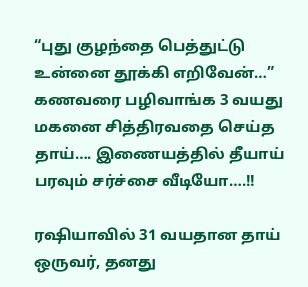“புது குழந்தை பெத்துட்டு உன்னை தூக்கி எறிவேன்…” கணவரை பழிவாங்க 3 வயது மகனை சித்திரவதை செய்த தாய்…. இணையத்தில் தீயாய் பரவும் சர்ச்சை வீடியோ….!!

ரஷியாவில் 31 வயதான தாய் ஒருவர், தனது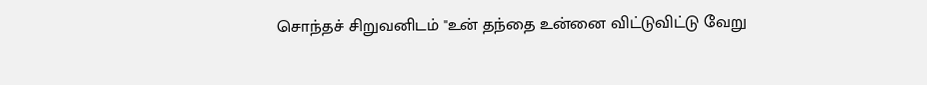சொந்தச் சிறுவனிடம் "உன் தந்தை உன்னை விட்டுவிட்டு வேறு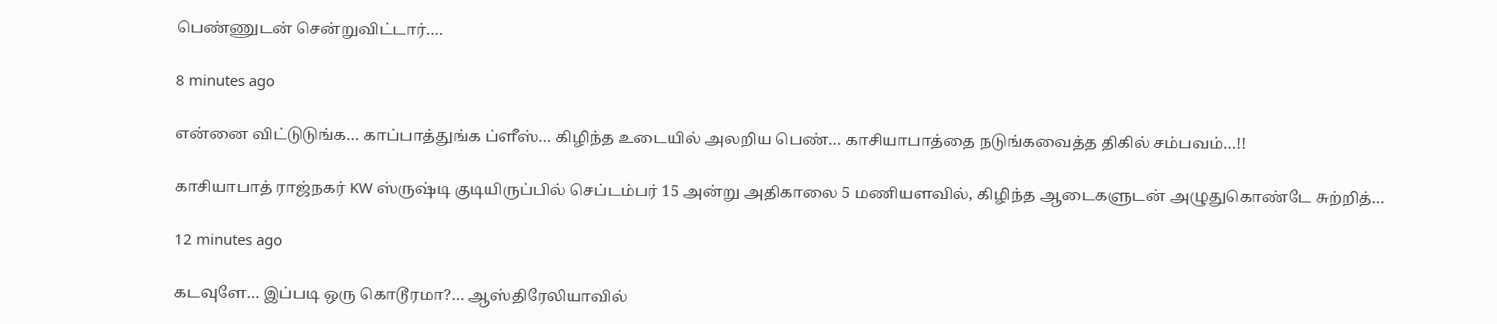பெண்ணுடன் சென்றுவிட்டார்.…

8 minutes ago

என்னை விட்டுடுங்க… காப்பாத்துங்க ப்ளீஸ்… கிழிந்த உடையில் அலறிய பெண்… காசியாபாத்தை நடுங்கவைத்த திகில் சம்பவம்…!!

காசியாபாத் ராஜ்நகர் KW ஸ்ருஷ்டி குடியிருப்பில் செப்டம்பர் 15 அன்று அதிகாலை 5 மணியளவில், கிழிந்த ஆடைகளுடன் அழுதுகொண்டே சுற்றித்…

12 minutes ago

கடவுளே… இப்படி ஒரு கொடூரமா?… ஆஸ்திரேலியாவில்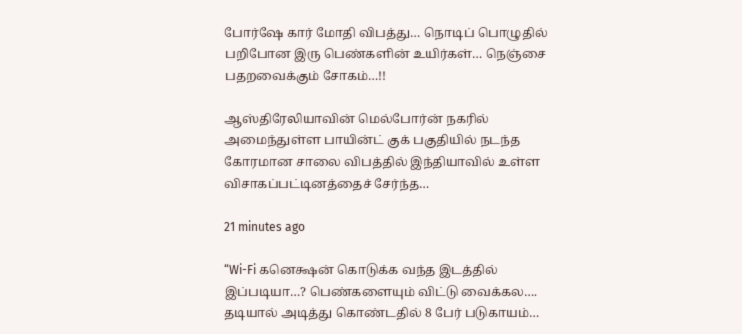போர்ஷே கார் மோதி விபத்து… நொடிப் பொழுதில் பறிபோன இரு பெண்களின் உயிர்கள்… நெஞ்சை பதறவைக்கும் சோகம்…!!

ஆஸ்திரேலியாவின் மெல்போர்ன் நகரில் அமைந்துள்ள பாயின்ட் குக் பகுதியில் நடந்த கோரமான சாலை விபத்தில் இந்தியாவில் உள்ள விசாகப்பட்டினத்தைச் சேர்ந்த…

21 minutes ago

“Wi-Fi கனெக்ஷன் கொடுக்க வந்த இடத்தில் இப்படியா…? பெண்களையும் விட்டு வைக்கல…. தடியால் அடித்து கொண்டதில் 8 பேர் படுகாயம்…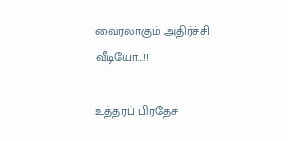வைரலாகும் அதிர்ச்சி வீடியோ…!!

உத்தரப் பிரதேச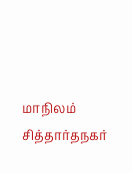மாநிலம் சித்தார்தநகர்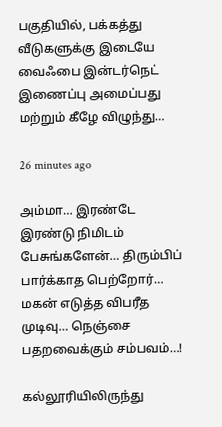பகுதியில், பக்கத்து வீடுகளுக்கு இடையே வைஃபை இன்டர்நெட் இணைப்பு அமைப்பது மற்றும் கீழே விழுந்து…

26 minutes ago

அம்மா… இரண்டே இரண்டு நிமிடம் பேசுங்களேன்… திரும்பிப் பார்க்காத பெற்றோர்… மகன் எடுத்த விபரீத முடிவு… நெஞ்சை பதறவைக்கும் சம்பவம்…!

கல்லூரியிலிருந்து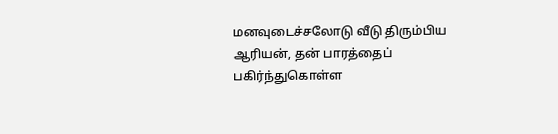மனவுடைச்சலோடு வீடு திரும்பிய ஆரியன், தன் பாரத்தைப் பகிர்ந்துகொள்ள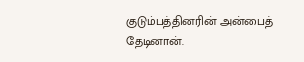குடும்பத்தினரின் அன்பைத் தேடினான்.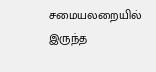சமையலறையில் இருந்த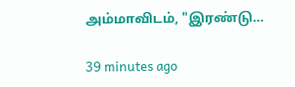அம்மாவிடம், "இரண்டு…

39 minutes ago